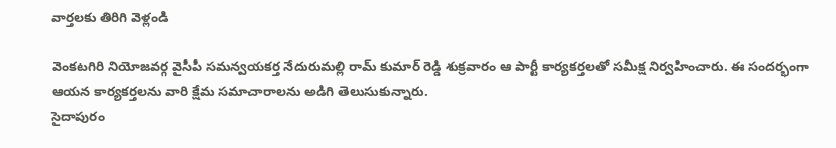వార్తలకు తిరిగి వెళ్లండి

వెంకటగిరి నియోజవర్గ వైసీపీ సమన్వయకర్త నేదురుమల్లి రామ్ కుమార్ రెడ్డి శుక్రవారం ఆ పార్టీ కార్యకర్తలతో సమీక్ష నిర్వహించారు. ఈ సందర్భంగా ఆయన కార్యకర్తలను వారి క్షేమ సమాచారాలను అడిగి తెలుసుకున్నారు.
సైదాపురం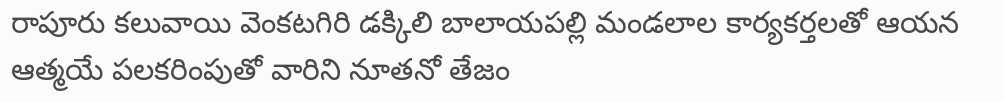రాపూరు కలువాయి వెంకటగిరి డక్కిలి బాలాయపల్లి మండలాల కార్యకర్తలతో ఆయన ఆత్మయే పలకరింపుతో వారిని నూతనో తేజం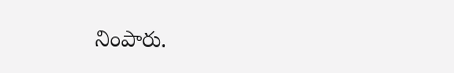నింపారు.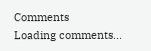Comments
Loading comments...